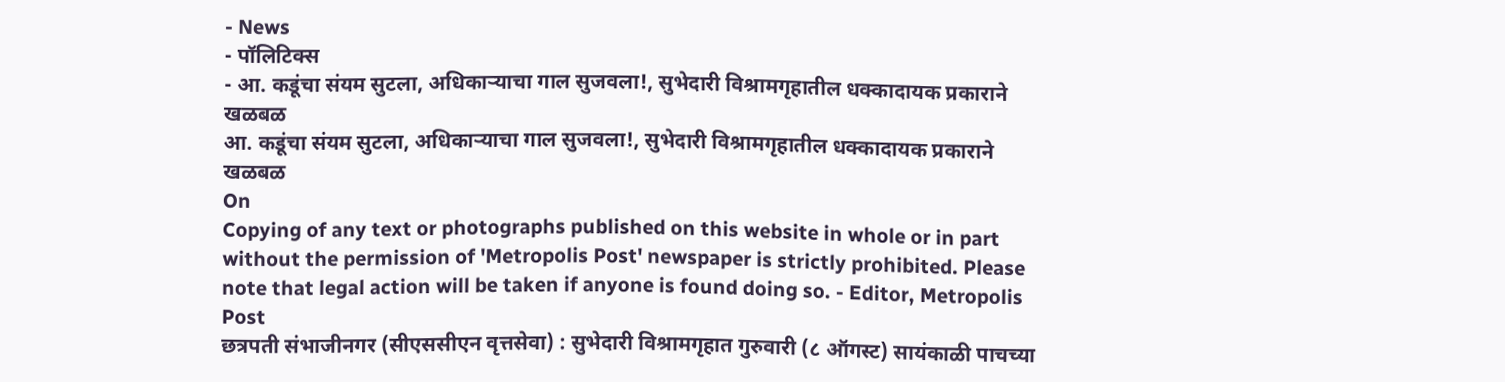- News
- पॉलिटिक्स
- आ. कडूंचा संयम सुटला, अधिकाऱ्याचा गाल सुजवला!, सुभेदारी विश्रामगृहातील धक्कादायक प्रकाराने खळबळ
आ. कडूंचा संयम सुटला, अधिकाऱ्याचा गाल सुजवला!, सुभेदारी विश्रामगृहातील धक्कादायक प्रकाराने खळबळ
On
Copying of any text or photographs published on this website in whole or in part without the permission of 'Metropolis Post' newspaper is strictly prohibited. Please note that legal action will be taken if anyone is found doing so. - Editor, Metropolis Post
छत्रपती संभाजीनगर (सीएससीएन वृत्तसेवा) : सुभेदारी विश्रामगृहात गुरुवारी (८ ऑगस्ट) सायंकाळी पाचच्या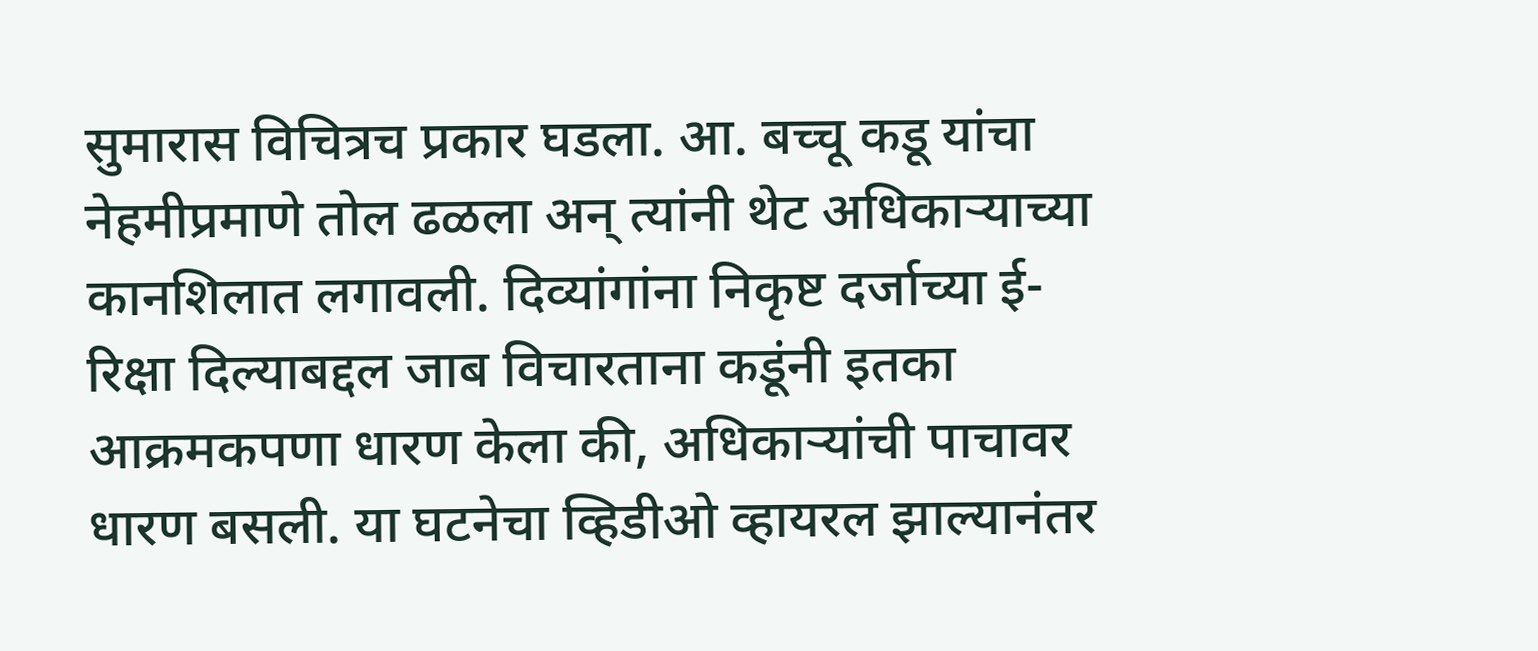सुमारास विचित्रच प्रकार घडला. आ. बच्चू कडू यांचा नेहमीप्रमाणे तोल ढळला अन् त्यांनी थेट अधिकाऱ्याच्या कानशिलात लगावली. दिव्यांगांना निकृष्ट दर्जाच्या ई-रिक्षा दिल्याबद्दल जाब विचारताना कडूंनी इतका आक्रमकपणा धारण केला की, अधिकाऱ्यांची पाचावर धारण बसली. या घटनेचा व्हिडीओ व्हायरल झाल्यानंतर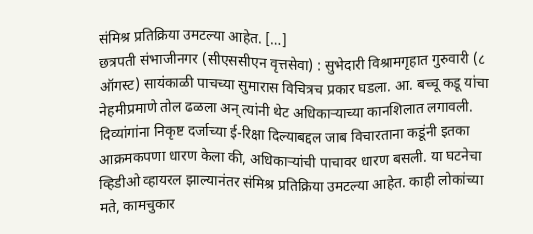संमिश्र प्रतिक्रिया उमटल्या आहेत. […]
छत्रपती संभाजीनगर (सीएससीएन वृत्तसेवा) : सुभेदारी विश्रामगृहात गुरुवारी (८ ऑगस्ट) सायंकाळी पाचच्या सुमारास विचित्रच प्रकार घडला. आ. बच्चू कडू यांचा नेहमीप्रमाणे तोल ढळला अन् त्यांनी थेट अधिकाऱ्याच्या कानशिलात लगावली. दिव्यांगांना निकृष्ट दर्जाच्या ई-रिक्षा दिल्याबद्दल जाब विचारताना कडूंनी इतका आक्रमकपणा धारण केला की, अधिकाऱ्यांची पाचावर धारण बसली. या घटनेचा व्हिडीओ व्हायरल झाल्यानंतर संमिश्र प्रतिक्रिया उमटल्या आहेत. काही लोकांच्या मते, कामचुकार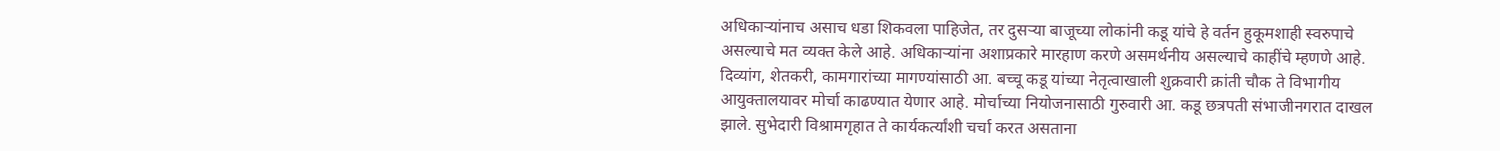अधिकाऱ्यांनाच असाच धडा शिकवला पाहिजेत, तर दुसऱ्या बाजूच्या लोकांनी कडू यांचे हे वर्तन हुकूमशाही स्वरुपाचे असल्याचे मत व्यक्त केले आहे. अधिकाऱ्यांना अशाप्रकारे मारहाण करणे असमर्थनीय असल्याचे काहींचे म्हणणे आहे.
दिव्यांग, शेतकरी, कामगारांच्या मागण्यांसाठी आ. बच्चू कडू यांच्या नेतृत्वाखाली शुक्रवारी क्रांती चौक ते विभागीय आयुक्तालयावर मोर्चा काढण्यात येणार आहे. मोर्चाच्या नियोजनासाठी गुरुवारी आ. कडू छत्रपती संभाजीनगरात दाखल झाले. सुभेदारी विश्रामगृहात ते कार्यकर्त्यांशी चर्चा करत असताना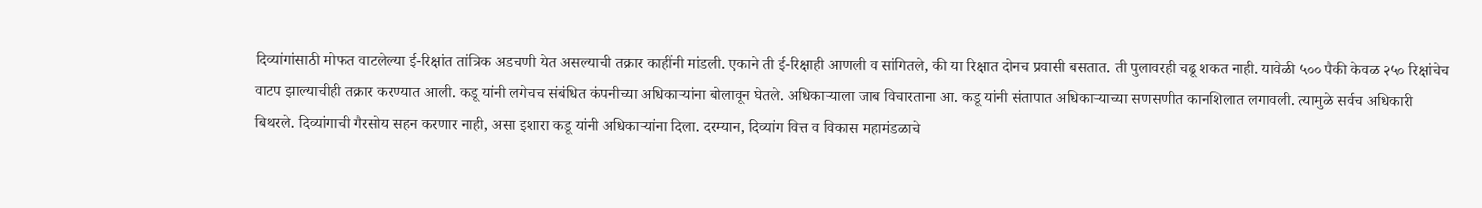दिव्यांगांसाठी मोफत वाटलेल्या ई-रिक्षांत तांत्रिक अडचणी येत असल्याची तक्रार काहींनी मांडली. एकाने ती ई-रिक्षाही आणली व सांगितले, की या रिक्षात दोनच प्रवासी बसतात. ती पुलावरही चढू शकत नाही. यावेळी ५०० पैकी केवळ २५० रिक्षांचेच वाटप झाल्याचीही तक्रार करण्यात आली. कडू यांनी लगेचच संबंधित कंपनीच्या अधिकाऱ्यांना बोलावून घेतले. अधिकाऱ्याला जाब विचारताना आ. कडू यांनी संतापात अधिकाऱ्याच्या सणसणीत कानशिलात लगावली. त्यामुळे सर्वच अधिकारी बिथरले. दिव्यांगाची गैरसोय सहन करणार नाही, असा इशारा कडू यांनी अधिकाऱ्यांना दिला. दरम्यान, दिव्यांग वित्त व विकास महामंडळाचे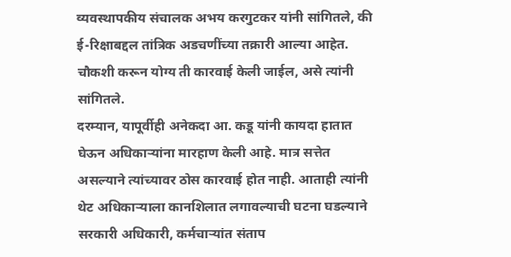व्यवस्थापकीय संचालक अभय करगुटकर यांनी सांगितले, की ई-रिक्षाबद्दल तांत्रिक अडचणींच्या तक्रारी आल्या आहेत. चौकशी करून योग्य ती कारवाई केली जाईल, असे त्यांनी सांगितले.
दरम्यान, यापूर्वीही अनेकदा आ. कडू यांनी कायदा हातात घेऊन अधिकाऱ्यांना मारहाण केली आहे. मात्र सत्तेत असल्याने त्यांच्यावर ठोस कारवाई होत नाही. आताही त्यांनी थेट अधिकाऱ्याला कानशिलात लगावल्याची घटना घडल्याने सरकारी अधिकारी, कर्मचाऱ्यांत संताप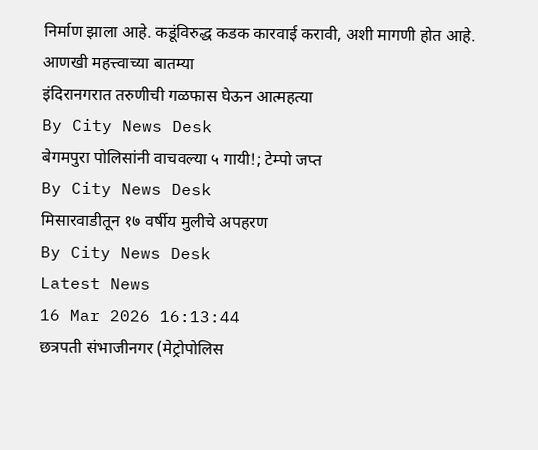निर्माण झाला आहे. कडूंविरुद्ध कडक कारवाई करावी, अशी मागणी होत आहे.
आणखी महत्त्वाच्या बातम्या
इंदिरानगरात तरुणीची गळफास घेऊन आत्महत्या
By City News Desk
बेगमपुरा पोलिसांनी वाचवल्या ५ गायी!; टेम्पो जप्त
By City News Desk
मिसारवाडीतून १७ वर्षीय मुलीचे अपहरण
By City News Desk
Latest News
16 Mar 2026 16:13:44
छत्रपती संभाजीनगर (मेट्रोपोलिस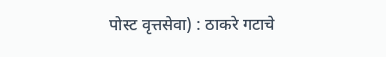पोस्ट वृत्तसेवा) : ठाकरे गटाचे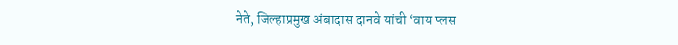नेते, जिल्हाप्रमुख अंबादास दानवे यांची ‘वाय प्लस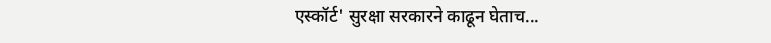एस्कॉर्ट' सुरक्षा सरकारने काढून घेताच...